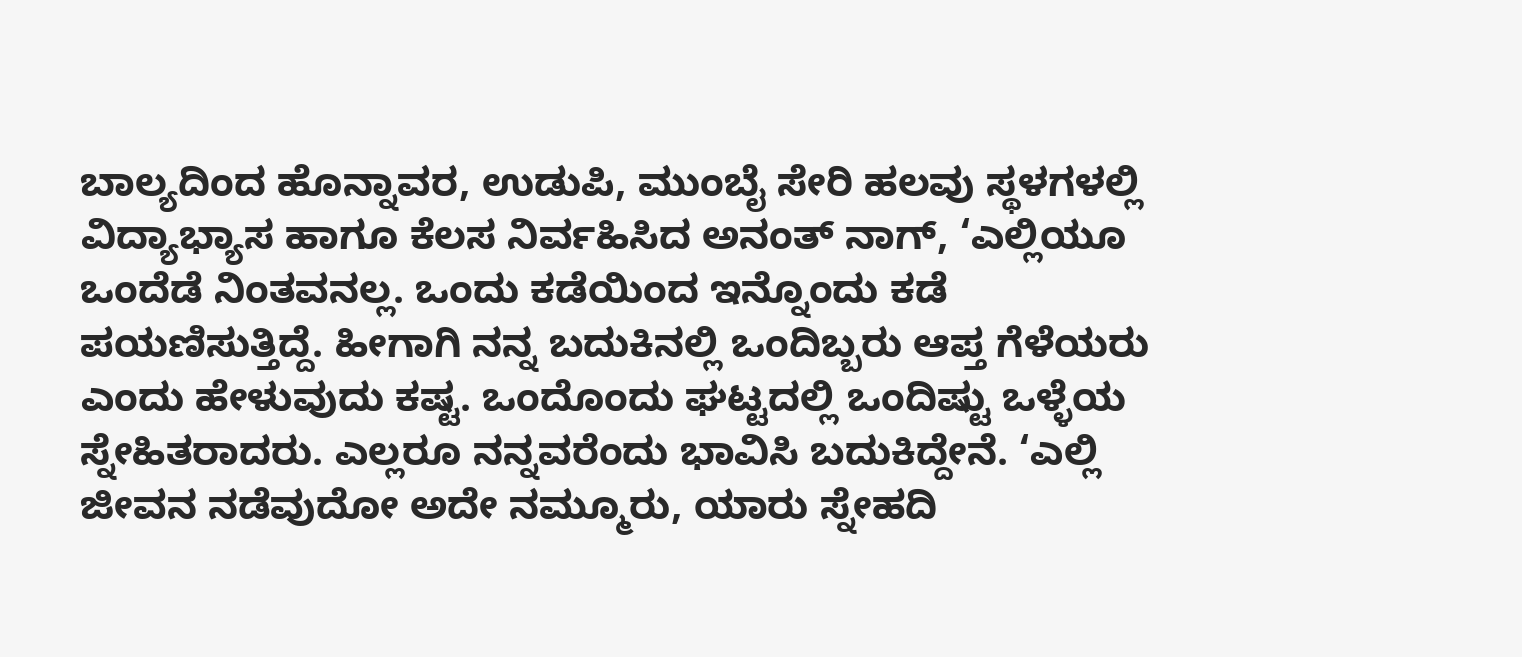ಬಾಲ್ಯದಿಂದ ಹೊನ್ನಾವರ, ಉಡುಪಿ, ಮುಂಬೈ ಸೇರಿ ಹಲವು ಸ್ಥಳಗಳಲ್ಲಿ ವಿದ್ಯಾಭ್ಯಾಸ ಹಾಗೂ ಕೆಲಸ ನಿರ್ವಹಿಸಿದ ಅನಂತ್ ನಾಗ್, ‘ಎಲ್ಲಿಯೂ ಒಂದೆಡೆ ನಿಂತವನಲ್ಲ. ಒಂದು ಕಡೆಯಿಂದ ಇನ್ನೊಂದು ಕಡೆ ಪಯಣಿಸುತ್ತಿದ್ದೆ. ಹೀಗಾಗಿ ನನ್ನ ಬದುಕಿನಲ್ಲಿ ಒಂದಿಬ್ಬರು ಆಪ್ತ ಗೆಳೆಯರು ಎಂದು ಹೇಳುವುದು ಕಷ್ಟ. ಒಂದೊಂದು ಘಟ್ಟದಲ್ಲಿ ಒಂದಿಷ್ಟು ಒಳ್ಳೆಯ ಸ್ನೇಹಿತರಾದರು. ಎಲ್ಲರೂ ನನ್ನವರೆಂದು ಭಾವಿಸಿ ಬದುಕಿದ್ದೇನೆ. ‘ಎಲ್ಲಿ ಜೀವನ ನಡೆವುದೋ ಅದೇ ನಮ್ಮೂರು, ಯಾರು ಸ್ನೇಹದಿ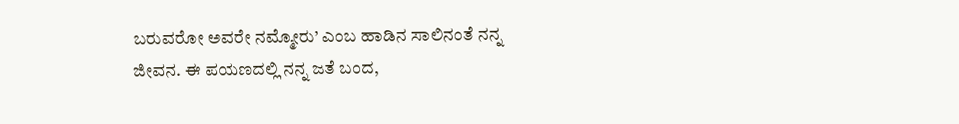ಬರುವರೋ ಅವರೇ ನಮ್ಮೋರು’ ಎಂಬ ಹಾಡಿನ ಸಾಲಿನಂತೆ ನನ್ನ ಜೀವನ. ಈ ಪಯಣದಲ್ಲಿ ನನ್ನ ಜತೆ ಬಂದ,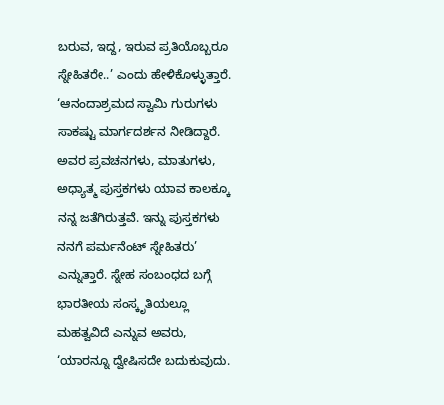ಬರುವ, ಇದ್ದ, ಇರುವ ಪ್ರತಿಯೊಬ್ಬರೂ ಸ್ನೇಹಿತರೇ..’ ಎಂದು ಹೇಳಿಕೊಳ್ಳುತ್ತಾರೆ. ‘ಆನಂದಾಶ್ರಮದ ಸ್ವಾಮಿ ಗುರುಗಳು ಸಾಕಷ್ಟು ಮಾರ್ಗದರ್ಶನ ನೀಡಿದ್ದಾರೆ. ಅವರ ಪ್ರವಚನಗಳು, ಮಾತುಗಳು, ಅಧ್ಯಾತ್ಮ ಪುಸ್ತಕಗಳು ಯಾವ ಕಾಲಕ್ಕೂ ನನ್ನ ಜತೆಗಿರುತ್ತವೆ. ಇನ್ನು ಪುಸ್ತಕಗಳು ನನಗೆ ಪರ್ಮನೆಂಟ್ ಸ್ನೇಹಿತರು’ ಎನ್ನುತ್ತಾರೆ. ಸ್ನೇಹ ಸಂಬಂಧದ ಬಗ್ಗೆ ಭಾರತೀಯ ಸಂಸ್ಕೃತಿಯಲ್ಲೂ ಮಹತ್ವವಿದೆ ಎನ್ನುವ ಅವರು, ‘ಯಾರನ್ನೂ ದ್ವೇಷಿಸದೇ ಬದುಕುವುದು.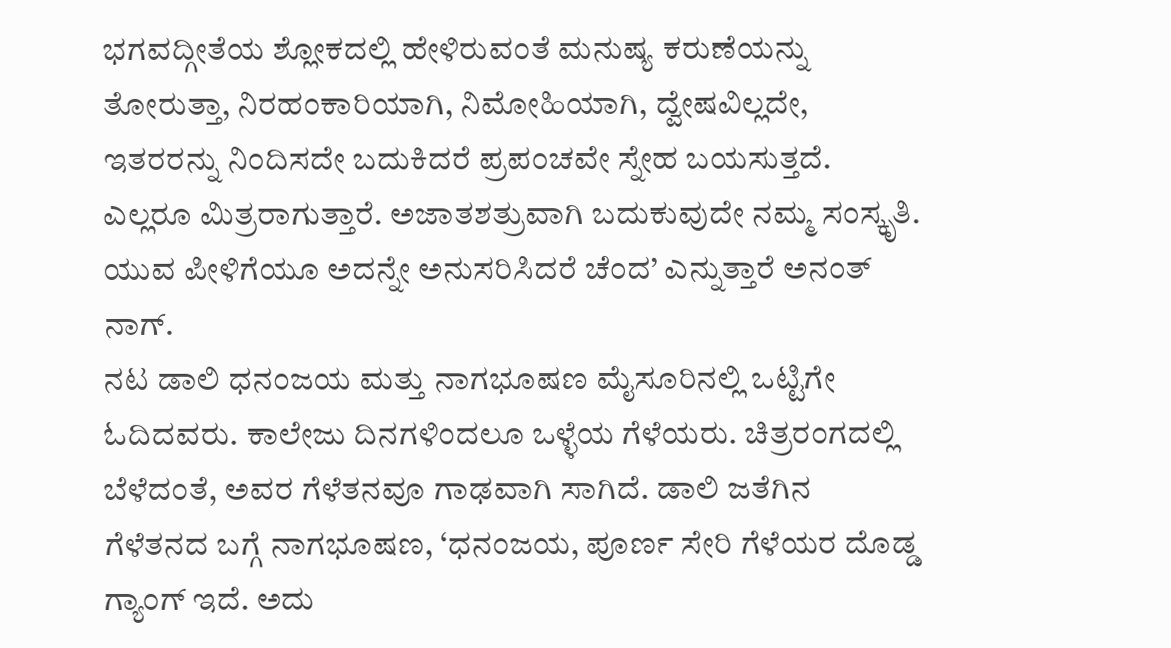ಭಗವದ್ಗೀತೆಯ ಶ್ಲೋಕದಲ್ಲಿ ಹೇಳಿರುವಂತೆ ಮನುಷ್ಯ ಕರುಣೆಯನ್ನು ತೋರುತ್ತಾ, ನಿರಹಂಕಾರಿಯಾಗಿ, ನಿಮೋಹಿಯಾಗಿ, ದ್ವೇಷವಿಲ್ಲದೇ, ಇತರರನ್ನು ನಿಂದಿಸದೇ ಬದುಕಿದರೆ ಪ್ರಪಂಚವೇ ಸ್ನೇಹ ಬಯಸುತ್ತದೆ. ಎಲ್ಲರೂ ಮಿತ್ರರಾಗುತ್ತಾರೆ. ಅಜಾತಶತ್ರುವಾಗಿ ಬದುಕುವುದೇ ನಮ್ಮ ಸಂಸ್ಕೃತಿ. ಯುವ ಪೀಳಿಗೆಯೂ ಅದನ್ನೇ ಅನುಸರಿಸಿದರೆ ಚೆಂದ’ ಎನ್ನುತ್ತಾರೆ ಅನಂತ್ ನಾಗ್.
ನಟ ಡಾಲಿ ಧನಂಜಯ ಮತ್ತು ನಾಗಭೂಷಣ ಮೈಸೂರಿನಲ್ಲಿ ಒಟ್ಟಿಗೇ ಓದಿದವರು. ಕಾಲೇಜು ದಿನಗಳಿಂದಲೂ ಒಳ್ಳೆಯ ಗೆಳೆಯರು. ಚಿತ್ರರಂಗದಲ್ಲಿ ಬೆಳೆದಂತೆ, ಅವರ ಗೆಳೆತನವೂ ಗಾಢವಾಗಿ ಸಾಗಿದೆ. ಡಾಲಿ ಜತೆಗಿನ ಗೆಳೆತನದ ಬಗ್ಗೆ ನಾಗಭೂಷಣ, ‘ಧನಂಜಯ, ಪೂರ್ಣ ಸೇರಿ ಗೆಳೆಯರ ದೊಡ್ಡ ಗ್ಯಾಂಗ್ ಇದೆ. ಅದು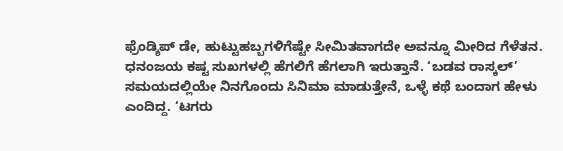ಫ್ರೆಂಡ್ಶಿಪ್ ಡೇ, ಹುಟ್ಟುಹಬ್ಬಗಳಿಗೆಷ್ಟೇ ಸೀಮಿತವಾಗದೇ ಅವನ್ನೂ ಮೀರಿದ ಗೆಳೆತನ. ಧನಂಜಯ ಕಷ್ಟ ಸುಖಗಳಲ್ಲಿ ಹೆಗಲಿಗೆ ಹೆಗಲಾಗಿ ಇರುತ್ತಾನೆ. ‘ಬಡವ ರಾಸ್ಕಲ್’ ಸಮಯದಲ್ಲಿಯೇ ನಿನಗೊಂದು ಸಿನಿಮಾ ಮಾಡುತ್ತೇನೆ, ಒಳ್ಳೆ ಕಥೆ ಬಂದಾಗ ಹೇಳು ಎಂದಿದ್ದ. ‘ಟಗರು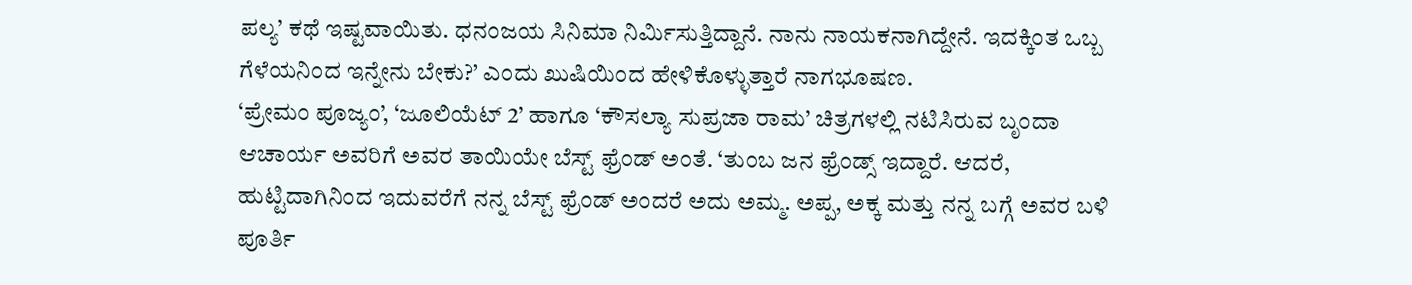ಪಲ್ಯ’ ಕಥೆ ಇಷ್ಟವಾಯಿತು. ಧನಂಜಯ ಸಿನಿಮಾ ನಿರ್ವಿುಸುತ್ತಿದ್ದಾನೆ. ನಾನು ನಾಯಕನಾಗಿದ್ದೇನೆ. ಇದಕ್ಕಿಂತ ಒಬ್ಬ ಗೆಳೆಯನಿಂದ ಇನ್ನೇನು ಬೇಕು?’ ಎಂದು ಖುಷಿಯಿಂದ ಹೇಳಿಕೊಳ್ಳುತ್ತಾರೆ ನಾಗಭೂಷಣ.
‘ಪ್ರೇಮಂ ಪೂಜ್ಯಂ’, ‘ಜೂಲಿಯೆಟ್ 2’ ಹಾಗೂ ‘ಕೌಸಲ್ಯಾ ಸುಪ್ರಜಾ ರಾಮ’ ಚಿತ್ರಗಳಲ್ಲಿ ನಟಿಸಿರುವ ಬೃಂದಾ ಆಚಾರ್ಯ ಅವರಿಗೆ ಅವರ ತಾಯಿಯೇ ಬೆಸ್ಟ್ ಫ್ರೆಂಡ್ ಅಂತೆ. ‘ತುಂಬ ಜನ ಫ್ರೆಂಡ್ಸ್ ಇದ್ದಾರೆ. ಆದರೆ, ಹುಟ್ಟಿದಾಗಿನಿಂದ ಇದುವರೆಗೆ ನನ್ನ ಬೆಸ್ಟ್ ಫ್ರೆಂಡ್ ಅಂದರೆ ಅದು ಅಮ್ಮ. ಅಪ್ಪ, ಅಕ್ಕ ಮತ್ತು ನನ್ನ ಬಗ್ಗೆ ಅವರ ಬಳಿ ಪೂರ್ತಿ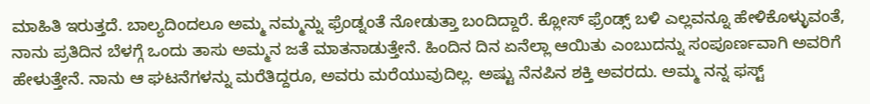ಮಾಹಿತಿ ಇರುತ್ತದೆ. ಬಾಲ್ಯದಿಂದಲೂ ಅಮ್ಮ ನಮ್ಮನ್ನು ಫ್ರೆಂಡ್ನಂತೆ ನೋಡುತ್ತಾ ಬಂದಿದ್ದಾರೆ. ಕ್ಲೋಸ್ ಫ್ರೆಂಡ್ಸ್ ಬಳಿ ಎಲ್ಲವನ್ನೂ ಹೇಳಿಕೊಳ್ಳುವಂತೆ, ನಾನು ಪ್ರತಿದಿನ ಬೆಳಗ್ಗೆ ಒಂದು ತಾಸು ಅಮ್ಮನ ಜತೆ ಮಾತನಾಡುತ್ತೇನೆ. ಹಿಂದಿನ ದಿನ ಏನೆಲ್ಲಾ ಆಯಿತು ಎಂಬುದನ್ನು ಸಂಪೂರ್ಣವಾಗಿ ಅವರಿಗೆ ಹೇಳುತ್ತೇನೆ. ನಾನು ಆ ಘಟನೆಗಳನ್ನು ಮರೆತಿದ್ದರೂ, ಅವರು ಮರೆಯುವುದಿಲ್ಲ. ಅಷ್ಟು ನೆನಪಿನ ಶಕ್ತಿ ಅವರದು. ಅಮ್ಮ ನನ್ನ ಫಸ್ಟ್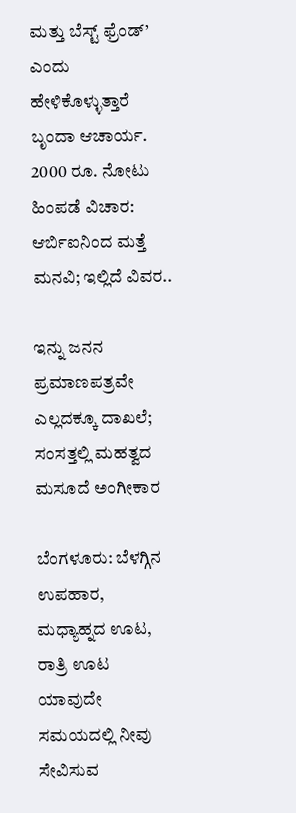ಮತ್ತು ಬೆಸ್ಟ್ ಫ್ರೆಂಡ್’ ಎಂದು ಹೇಳಿಕೊಳ್ಳುತ್ತಾರೆ ಬೃಂದಾ ಆಚಾರ್ಯ.
2000 ರೂ. ನೋಟು ಹಿಂಪಡೆ ವಿಚಾರ: ಆರ್ಬಿಐನಿಂದ ಮತ್ತೆ ಮನವಿ; ಇಲ್ಲಿದೆ ವಿವರ..

ಇನ್ನು ಜನನ ಪ್ರಮಾಣಪತ್ರವೇ ಎಲ್ಲದಕ್ಕೂ ದಾಖಲೆ; ಸಂಸತ್ತಲ್ಲಿ ಮಹತ್ವದ ಮಸೂದೆ ಅಂಗೀಕಾರ

ಬೆಂಗಳೂರು: ಬೆಳಗ್ಗಿನ ಉಪಹಾರ, ಮಧ್ಯಾಹ್ನದ ಊಟ, ರಾತ್ರಿ ಊಟ ಯಾವುದೇ ಸಮಯದಲ್ಲಿ ನೀವು ಸೇವಿಸುವ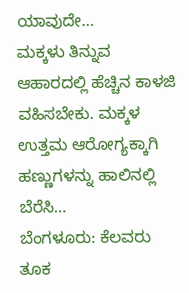ಯಾವುದೇ…
ಮಕ್ಕಳು ತಿನ್ನುವ ಆಹಾರದಲ್ಲಿ ಹೆಚ್ಚಿನ ಕಾಳಜಿ ವಹಿಸಬೇಕು. ಮಕ್ಕಳ ಉತ್ತಮ ಆರೋಗ್ಯಕ್ಕಾಗಿ ಹಣ್ಣುಗಳನ್ನು ಹಾಲಿನಲ್ಲಿ ಬೆರೆಸಿ…
ಬೆಂಗಳೂರು: ಕೆಲವರು ತೂಕ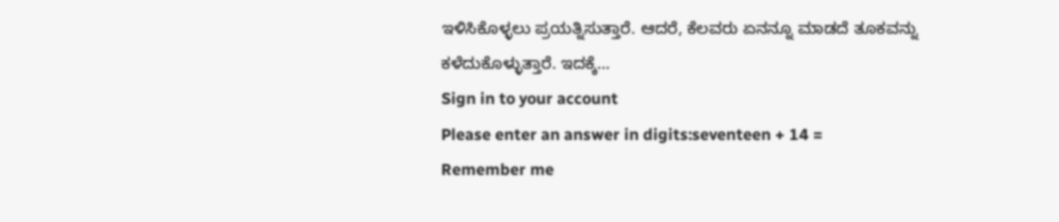ಇಳಿಸಿಕೊಳ್ಳಲು ಪ್ರಯತ್ನಿಸುತ್ತಾರೆ. ಆದರೆ, ಕೆಲವರು ಏನನ್ನೂ ಮಾಡದೆ ತೂಕವನ್ನು ಕಳೆದುಕೊಳ್ಳುತ್ತಾರೆ. ಇದಕ್ಕೆ…
Sign in to your account
Please enter an answer in digits:seventeen + 14 =
Remember me